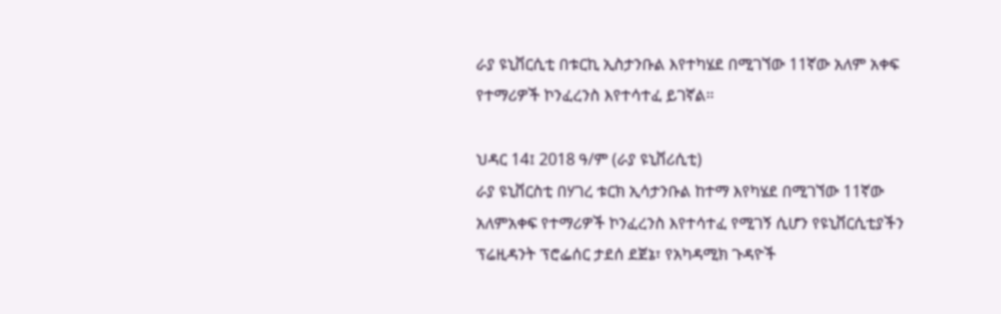ራያ ዩኒቨርሲቲ በቱርኪ ኢስታንቡል እየተካሄደ በሚገኘው 11ኛው አለም አቀፍ የተማሪዎች ኮንፈረንስ እየተሳተፈ ይገኛል።

ህዳር 14፤ 2018 ዓ/ም (ራያ ዩኒቨሪሲቲ)
ራያ ዩኒቨርስቲ በሃገረ ቱርክ ኢሳታንቡል ከተማ እየካሄደ በሚገኘው 11ኛው አለምአቀፍ የተማሪዎች ኮንፈረንስ እየተሳተፈ የሚገኝ ሲሆን የዩኒቨርሲቲያችን ፕሬዚዳንት ፕሮፌሰር ታደሰ ደጀኔ፣ የአካዳሚክ ጉዳዮች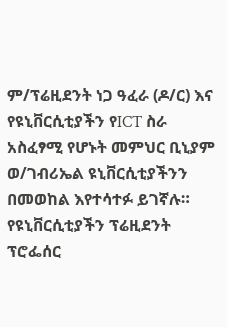ም/ፕሬዚደንት ነጋ ዓፈራ (ዶ/ር) እና የዩኒቨርሲቲያችን የICT ስራ አስፈፃሚ የሆኑት መምህር ቢኒያም ወ/ገብሪኤል ዩኒቨርሲቲያችንን በመወከል እየተሳተፉ ይገኛሉ።
የዩኒቨርሲቲያችን ፕሬዚደንት ፕሮፌሰር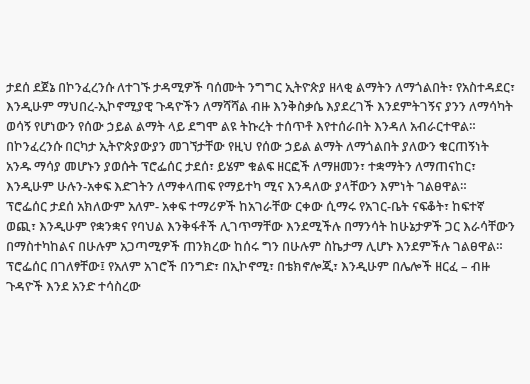ታደሰ ደጀኔ በኮንፈረንሱ ለተገኙ ታዳሚዎች ባሰሙት ንግግር ኢትዮጵያ ዘላቂ ልማትን ለማጎልበት፣ የአስተዳደር፣ እንዲሁም ማህበረ-ኢኮኖሚያዊ ጉዳዮችን ለማሻሻል ብዙ እንቅስቃሴ እያደረገች እንደምትገኝና ያንን ለማሳካት ወሳኝ የሆነውን የሰው ኃይል ልማት ላይ ደግሞ ልዩ ትኩረት ተሰጥቶ እየተሰራበት እንዳለ አብራርተዋል። በኮንፈረንሱ በርካታ ኢትዮጵያውያን መገኘታቸው የዚህ የሰው ኃይል ልማት ለማጎልበት ያለውን ቁርጠኝነት አንዱ ማሳያ መሆኑን ያወሱት ፕሮፌሰር ታደሰ፣ ይሄም ቁልፍ ዘርፎች ለማዘመን፣ ተቋማትን ለማጠናከር፣ እንዲሁም ሁሉን-አቀፍ እድገትን ለማቀላጠፍ የማይተካ ሚና እንዳለው ያላቸውን እምነት ገልፀዋል።
ፕሮፌሰር ታደሰ አክለውም አለም- አቀፍ ተማሪዎች ከአገራቸው ርቀው ሲማሩ የአገር-ቤት ናፍቆት፣ ከፍተኛ ወጪ፣ እንዲሁም የቋንቋና የባህል እንቅፋቶች ሊገጥማቸው እንደሚችሉ በማንሳት ከሁኔታዎች ጋር እራሳቸውን በማስተካከልና በሁሉም አጋጣሚዎች ጠንክረው ከሰሩ ግን በሁሉም ስኬታማ ሊሆኑ እንደምችሉ ገልፀዋል። ፕሮፌሰር በገለፃቸው፤ የአለም አገሮች በንግድ፣ በኢኮኖሚ፣ በቴክኖሎጂ፣ እንዲሁም በሌሎች ዘርፈ – ብዙ ጉዳዮች እንደ አንድ ተሳስረው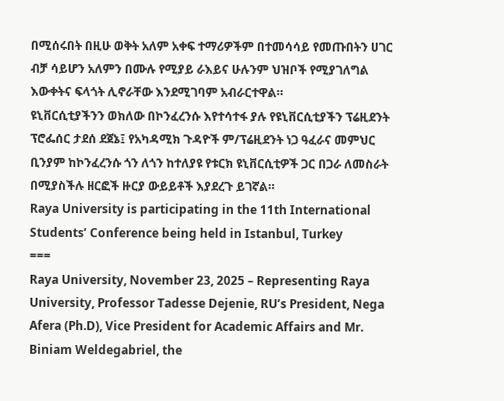በሚሰሩበት በዚሁ ወቅት አለም አቀፍ ተማሪዎችም በተመሳሳይ የመጡበትን ሀገር ብቻ ሳይሆን አለምን በሙሉ የሚያይ ራእይና ሁሉንም ህዝቦች የሚያገለግል እውቀትና ፍላጎት ሊኖራቸው እንደሚገባም አብራርተዋል።
ዩኒቨርሲቲያችንን ወክለው በኮንፈረንሱ እየተሳተፋ ያሉ የዩኒቨርሲቲያችን ፕሬዚደንት ፕሮፌሰር ታደሰ ደጀኔ፤ የአካዳሚክ ጉዳዮች ም/ፕሬዚደንት ነጋ ዓፈራና መምህር ቢንያም ከኮንፈረንሱ ጎን ለጎን ከተለያዩ የቱርክ ዩኒቨርሲቲዎች ጋር በጋራ ለመስራት በሚያስችሉ ዘርፎች ዙርያ ውይይቶች እያደረጉ ይገኛል።
Raya University is participating in the 11th International Students’ Conference being held in Istanbul, Turkey
===
Raya University, November 23, 2025 – Representing Raya University, Professor Tadesse Dejenie, RU’s President, Nega Afera (Ph.D), Vice President for Academic Affairs and Mr. Biniam Weldegabriel, the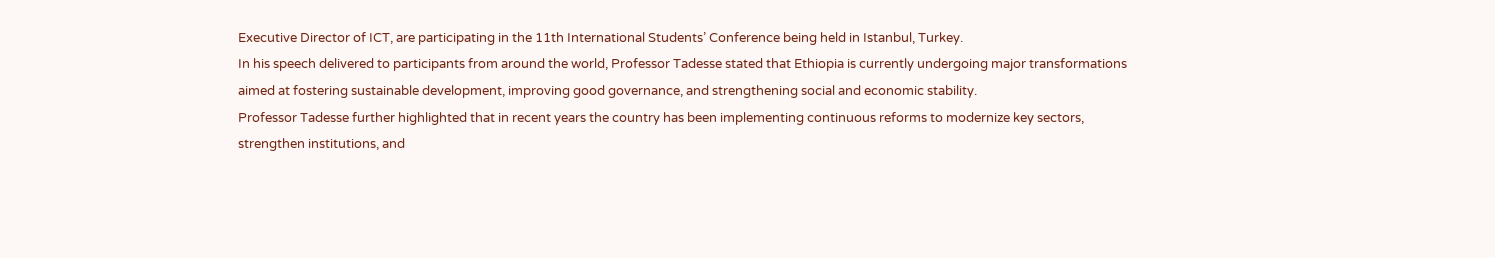Executive Director of ICT, are participating in the 11th International Students’ Conference being held in Istanbul, Turkey.
In his speech delivered to participants from around the world, Professor Tadesse stated that Ethiopia is currently undergoing major transformations aimed at fostering sustainable development, improving good governance, and strengthening social and economic stability.
Professor Tadesse further highlighted that in recent years the country has been implementing continuous reforms to modernize key sectors, strengthen institutions, and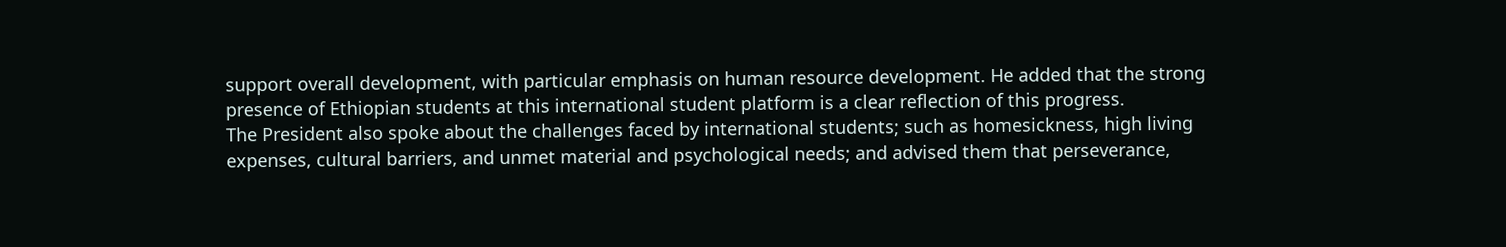support overall development, with particular emphasis on human resource development. He added that the strong presence of Ethiopian students at this international student platform is a clear reflection of this progress.
The President also spoke about the challenges faced by international students; such as homesickness, high living expenses, cultural barriers, and unmet material and psychological needs; and advised them that perseverance,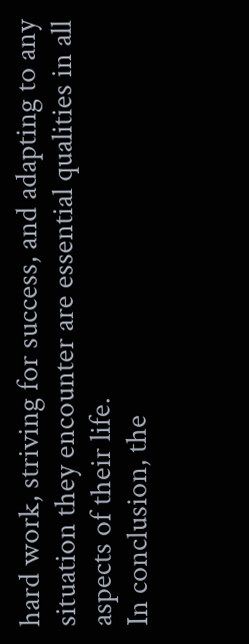hard work, striving for success, and adapting to any situation they encounter are essential qualities in all aspects of their life.
In conclusion, the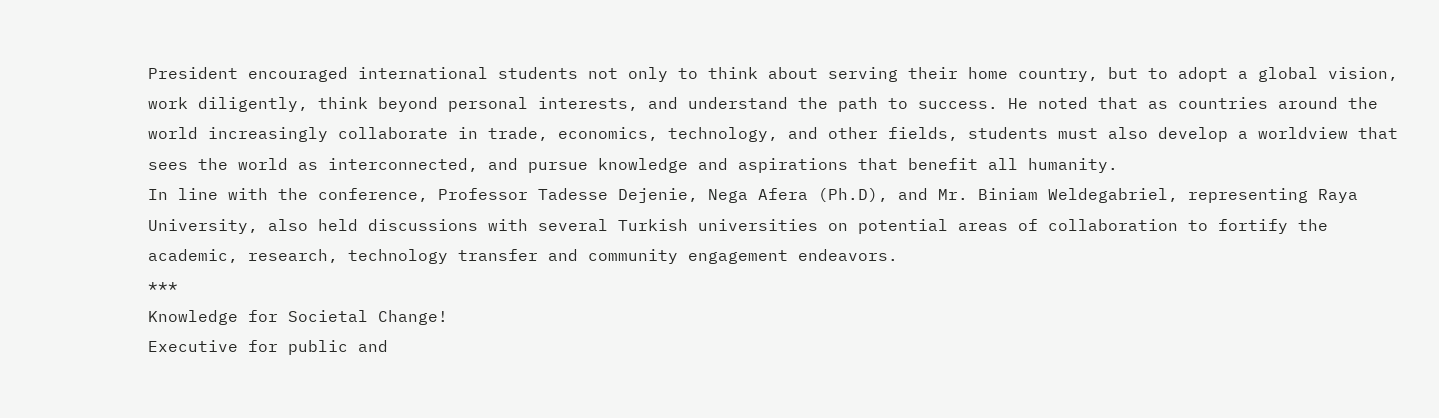President encouraged international students not only to think about serving their home country, but to adopt a global vision, work diligently, think beyond personal interests, and understand the path to success. He noted that as countries around the world increasingly collaborate in trade, economics, technology, and other fields, students must also develop a worldview that sees the world as interconnected, and pursue knowledge and aspirations that benefit all humanity.
In line with the conference, Professor Tadesse Dejenie, Nega Afera (Ph.D), and Mr. Biniam Weldegabriel, representing Raya University, also held discussions with several Turkish universities on potential areas of collaboration to fortify the academic, research, technology transfer and community engagement endeavors.
***
Knowledge for Societal Change!
Executive for public and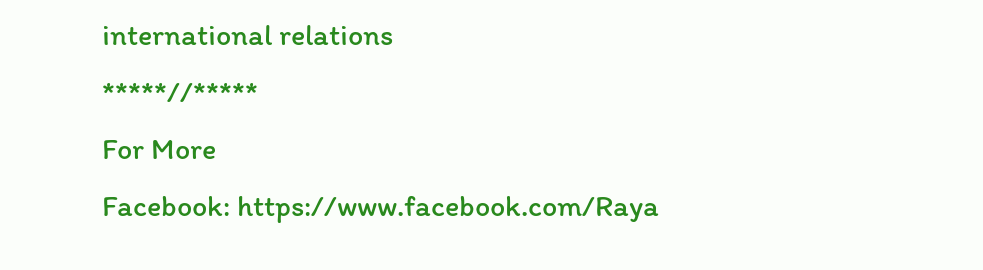international relations
*****//*****
For More
Facebook: https://www.facebook.com/Raya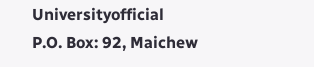Universityofficial
P.O. Box: 92, Maichew